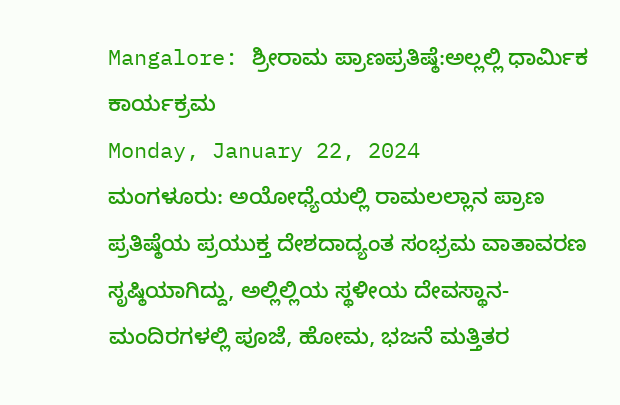Mangalore: ಶ್ರೀರಾಮ ಪ್ರಾಣಪ್ರತಿಷ್ಠೆ:ಅಲ್ಲಲ್ಲಿ ಧಾರ್ಮಿಕ ಕಾರ್ಯಕ್ರಮ
Monday, January 22, 2024
ಮಂಗಳೂರು: ಅಯೋಧ್ಯೆಯಲ್ಲಿ ರಾಮಲಲ್ಲಾನ ಪ್ರಾಣ ಪ್ರತಿಷ್ಠೆಯ ಪ್ರಯುಕ್ತ ದೇಶದಾದ್ಯಂತ ಸಂಭ್ರಮ ವಾತಾವರಣ ಸೃಷ್ಠಿಯಾಗಿದ್ದು, ಅಲ್ಲಿಲ್ಲಿಯ ಸ್ಥಳೀಯ ದೇವಸ್ಥಾನ-ಮಂದಿರಗಳಲ್ಲಿ ಪೂಜೆ, ಹೋಮ, ಭಜನೆ ಮತ್ತಿತರ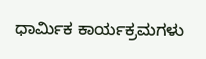ಧಾರ್ಮಿಕ ಕಾರ್ಯಕ್ರಮಗಳು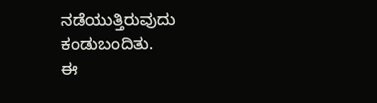ನಡೆಯುತ್ತಿರುವುದು ಕಂಡುಬಂದಿತು.
ಈ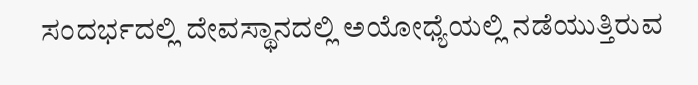ಸಂದರ್ಭದಲ್ಲಿ ದೇವಸ್ಥಾನದಲ್ಲಿ ಅಯೋಧ್ಯೆಯಲ್ಲಿ ನಡೆಯುತ್ತಿರುವ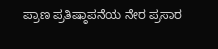ಪ್ರಾಣ ಪ್ರತಿಷ್ಠಾಪನೆಯ ನೇರ ಪ್ರಸಾರ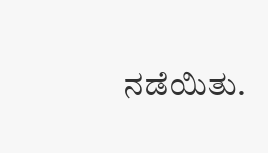ನಡೆಯಿತು.